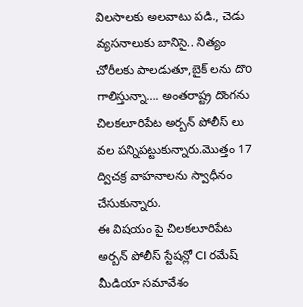విలసాలకు అలవాటు పడి., చెడు వ్యసనాలుకు బానిసై.. నిత్యం చోరీలకు పాలడుతూ,బైక్ లను దొo గాలిస్తున్నా…. అంతరాష్ట్ర దొంగను చిలకలూరిపేట అర్బన్ పోలీస్ లు వల పన్నిపట్టుకున్నారు.మొత్తం 17 ద్విచక్ర వాహనాలను స్వాధీనం చేసుకున్నారు.
ఈ విషయం పై చిలకలూరిపేట అర్బన్ పోలీస్ స్టేషన్లో CI రమేష్ మీడియా సమావేశం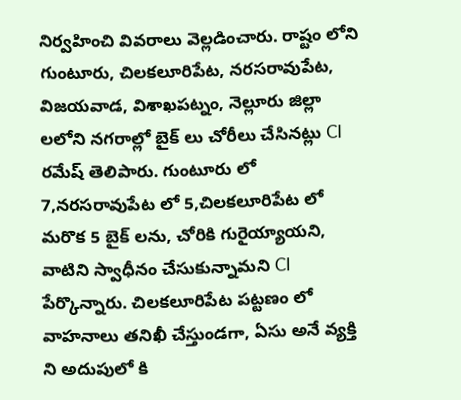నిర్వహించి వివరాలు వెల్లడించారు. రాష్టం లోని గుంటూరు, చిలకలూరిపేట, నరసరావుపేట, విజయవాడ, విశాఖపట్నం, నెల్లూరు జిల్లా లలోని నగరాల్లో బైక్ లు చోరీలు చేసినట్లు CI రమేష్ తెలిపారు. గుంటూరు లో 7,నరసరావుపేట లో 5,చిలకలూరిపేట లో మరొక 5 బైక్ లను, చోరికి గురైయ్యాయని, వాటిని స్వాధీనం చేసుకున్నామని CI పేర్కొన్నారు. చిలకలూరిపేట పట్టణం లో వాహనాలు తనిఖీ చేస్తుండగా, ఏసు అనే వ్యక్తి ని అదుపులో కి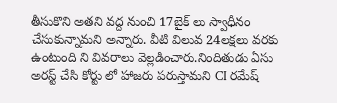తీసుకొని అతని వద్ద నుంచి 17బైక్ లు స్వాధీనం చేసుకున్నామని అన్నారు. వీటి విలువ 24లక్షలు వరకు ఉంటుంది ని వివరాలు వెల్లడించారు.నిందితుడు ఏసు అరస్ట్ చేసి కోర్టు లో హాజరు పరుస్తామని CI రమేష్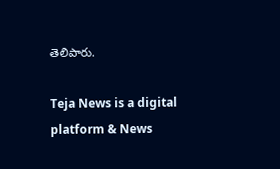తెలిపారు.

Teja News is a digital platform & News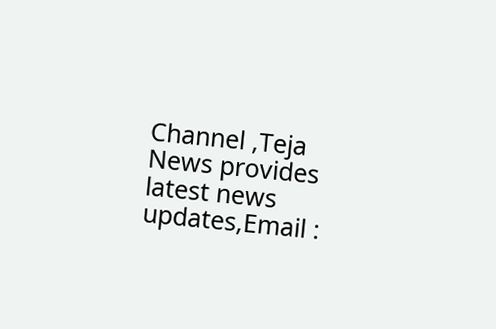Channel ,Teja News provides latest news updates,Email :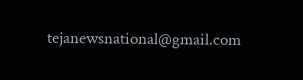tejanewsnational@gmail.com